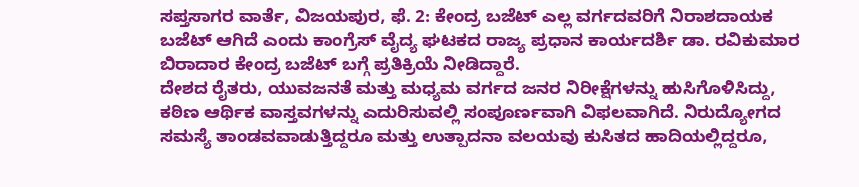ಸಪ್ತಸಾಗರ ವಾರ್ತೆ, ವಿಜಯಪುರ, ಫೆ. 2: ಕೇಂದ್ರ ಬಜೆಟ್ ಎಲ್ಲ ವರ್ಗದವರಿಗೆ ನಿರಾಶದಾಯಕ ಬಜೆಟ್ ಆಗಿದೆ ಎಂದು ಕಾಂಗ್ರೆಸ್ ವೈದ್ಯ ಘಟಕದ ರಾಜ್ಯ ಪ್ರಧಾನ ಕಾರ್ಯದರ್ಶಿ ಡಾ. ರವಿಕುಮಾರ ಬಿರಾದಾರ ಕೇಂದ್ರ ಬಜೆಟ್ ಬಗ್ಗೆ ಪ್ರತಿಕ್ರಿಯೆ ನೀಡಿದ್ದಾರೆ.
ದೇಶದ ರೈತರು, ಯುವಜನತೆ ಮತ್ತು ಮಧ್ಯಮ ವರ್ಗದ ಜನರ ನಿರೀಕ್ಷೆಗಳನ್ನು ಹುಸಿಗೊಳಿಸಿದ್ದು, ಕಠಿಣ ಆರ್ಥಿಕ ವಾಸ್ತವಗಳನ್ನು ಎದುರಿಸುವಲ್ಲಿ ಸಂಪೂರ್ಣವಾಗಿ ವಿಫಲವಾಗಿದೆ. ನಿರುದ್ಯೋಗದ ಸಮಸ್ಯೆ ತಾಂಡವವಾಡುತ್ತಿದ್ದರೂ ಮತ್ತು ಉತ್ಪಾದನಾ ವಲಯವು ಕುಸಿತದ ಹಾದಿಯಲ್ಲಿದ್ದರೂ,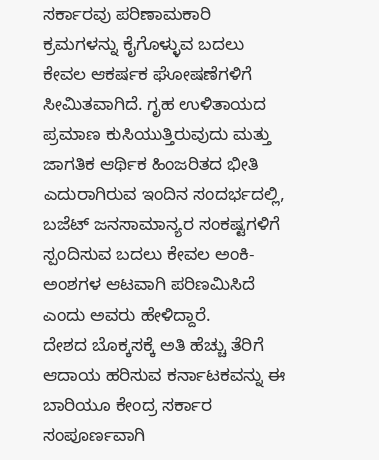ಸರ್ಕಾರವು ಪರಿಣಾಮಕಾರಿ ಕ್ರಮಗಳನ್ನು ಕೈಗೊಳ್ಳುವ ಬದಲು ಕೇವಲ ಆಕರ್ಷಕ ಘೋಷಣೆಗಳಿಗೆ ಸೀಮಿತವಾಗಿದೆ. ಗೃಹ ಉಳಿತಾಯದ ಪ್ರಮಾಣ ಕುಸಿಯುತ್ತಿರುವುದು ಮತ್ತು ಜಾಗತಿಕ ಆರ್ಥಿಕ ಹಿಂಜರಿತದ ಭೀತಿ ಎದುರಾಗಿರುವ ಇಂದಿನ ಸಂದರ್ಭದಲ್ಲಿ, ಬಜೆಟ್ ಜನಸಾಮಾನ್ಯರ ಸಂಕಷ್ಟಗಳಿಗೆ ಸ್ಪಂದಿಸುವ ಬದಲು ಕೇವಲ ಅಂಕಿ-ಅಂಶಗಳ ಆಟವಾಗಿ ಪರಿಣಮಿಸಿದೆ ಎಂದು ಅವರು ಹೇಳಿದ್ದಾರೆ.
ದೇಶದ ಬೊಕ್ಕಸಕ್ಕೆ ಅತಿ ಹೆಚ್ಚು ತೆರಿಗೆ ಆದಾಯ ಹರಿಸುವ ಕರ್ನಾಟಕವನ್ನು ಈ ಬಾರಿಯೂ ಕೇಂದ್ರ ಸರ್ಕಾರ ಸಂಪೂರ್ಣವಾಗಿ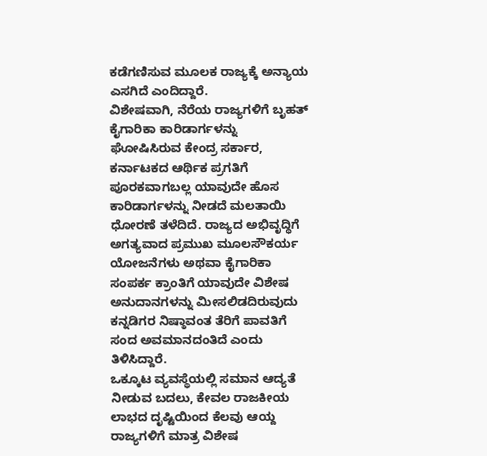ಕಡೆಗಣಿಸುವ ಮೂಲಕ ರಾಜ್ಯಕ್ಕೆ ಅನ್ಯಾಯ ಎಸಗಿದೆ ಎಂದಿದ್ದಾರೆ.
ವಿಶೇಷವಾಗಿ, ನೆರೆಯ ರಾಜ್ಯಗಳಿಗೆ ಬೃಹತ್ ಕೈಗಾರಿಕಾ ಕಾರಿಡಾರ್ಗಳನ್ನು ಘೋಷಿಸಿರುವ ಕೇಂದ್ರ ಸರ್ಕಾರ, ಕರ್ನಾಟಕದ ಆರ್ಥಿಕ ಪ್ರಗತಿಗೆ ಪೂರಕವಾಗಬಲ್ಲ ಯಾವುದೇ ಹೊಸ ಕಾರಿಡಾರ್ಗಳನ್ನು ನೀಡದೆ ಮಲತಾಯಿ ಧೋರಣೆ ತಳೆದಿದೆ. ರಾಜ್ಯದ ಅಭಿವೃದ್ಧಿಗೆ ಅಗತ್ಯವಾದ ಪ್ರಮುಖ ಮೂಲಸೌಕರ್ಯ ಯೋಜನೆಗಳು ಅಥವಾ ಕೈಗಾರಿಕಾ ಸಂಪರ್ಕ ಕ್ರಾಂತಿಗೆ ಯಾವುದೇ ವಿಶೇಷ ಅನುದಾನಗಳನ್ನು ಮೀಸಲಿಡದಿರುವುದು ಕನ್ನಡಿಗರ ನಿಷ್ಠಾವಂತ ತೆರಿಗೆ ಪಾವತಿಗೆ ಸಂದ ಅವಮಾನದಂತಿದೆ ಎಂದು ತಿಳಿಸಿದ್ದಾರೆ.
ಒಕ್ಕೂಟ ವ್ಯವಸ್ಥೆಯಲ್ಲಿ ಸಮಾನ ಆದ್ಯತೆ ನೀಡುವ ಬದಲು, ಕೇವಲ ರಾಜಕೀಯ ಲಾಭದ ದೃಷ್ಟಿಯಿಂದ ಕೆಲವು ಆಯ್ದ ರಾಜ್ಯಗಳಿಗೆ ಮಾತ್ರ ವಿಶೇಷ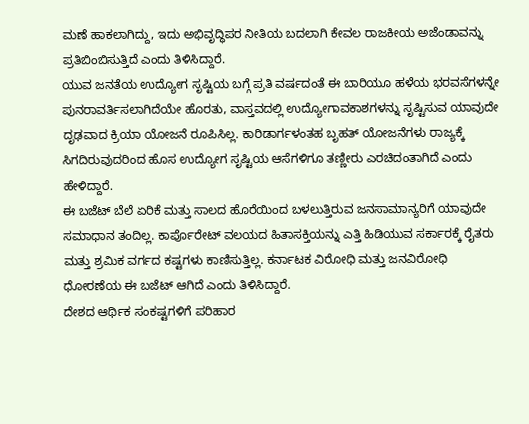ಮಣೆ ಹಾಕಲಾಗಿದ್ದು, ಇದು ಅಭಿವೃದ್ಧಿಪರ ನೀತಿಯ ಬದಲಾಗಿ ಕೇವಲ ರಾಜಕೀಯ ಅಜೆಂಡಾವನ್ನು ಪ್ರತಿಬಿಂಬಿಸುತ್ತಿದೆ ಎಂದು ತಿಳಿಸಿದ್ದಾರೆ.
ಯುವ ಜನತೆಯ ಉದ್ಯೋಗ ಸೃಷ್ಟಿಯ ಬಗ್ಗೆ ಪ್ರತಿ ವರ್ಷದಂತೆ ಈ ಬಾರಿಯೂ ಹಳೆಯ ಭರವಸೆಗಳನ್ನೇ ಪುನರಾವರ್ತಿಸಲಾಗಿದೆಯೇ ಹೊರತು, ವಾಸ್ತವದಲ್ಲಿ ಉದ್ಯೋಗಾವಕಾಶಗಳನ್ನು ಸೃಷ್ಟಿಸುವ ಯಾವುದೇ ದೃಢವಾದ ಕ್ರಿಯಾ ಯೋಜನೆ ರೂಪಿಸಿಲ್ಲ. ಕಾರಿಡಾರ್ಗಳಂತಹ ಬೃಹತ್ ಯೋಜನೆಗಳು ರಾಜ್ಯಕ್ಕೆ ಸಿಗದಿರುವುದರಿಂದ ಹೊಸ ಉದ್ಯೋಗ ಸೃಷ್ಟಿಯ ಆಸೆಗಳಿಗೂ ತಣ್ಣೀರು ಎರಚಿದಂತಾಗಿದೆ ಎಂದು ಹೇಳಿದ್ದಾರೆ.
ಈ ಬಜೆಟ್ ಬೆಲೆ ಏರಿಕೆ ಮತ್ತು ಸಾಲದ ಹೊರೆಯಿಂದ ಬಳಲುತ್ತಿರುವ ಜನಸಾಮಾನ್ಯರಿಗೆ ಯಾವುದೇ ಸಮಾಧಾನ ತಂದಿಲ್ಲ. ಕಾರ್ಪೊರೇಟ್ ವಲಯದ ಹಿತಾಸಕ್ತಿಯನ್ನು ಎತ್ತಿ ಹಿಡಿಯುವ ಸರ್ಕಾರಕ್ಕೆ ರೈತರು ಮತ್ತು ಶ್ರಮಿಕ ವರ್ಗದ ಕಷ್ಟಗಳು ಕಾಣಿಸುತ್ತಿಲ್ಲ. ಕರ್ನಾಟಕ ವಿರೋಧಿ ಮತ್ತು ಜನವಿರೋಧಿ ಧೋರಣೆಯ ಈ ಬಜೆಟ್ ಆಗಿದೆ ಎಂದು ತಿಳಿಸಿದ್ದಾರೆ.
ದೇಶದ ಆರ್ಥಿಕ ಸಂಕಷ್ಟಗಳಿಗೆ ಪರಿಹಾರ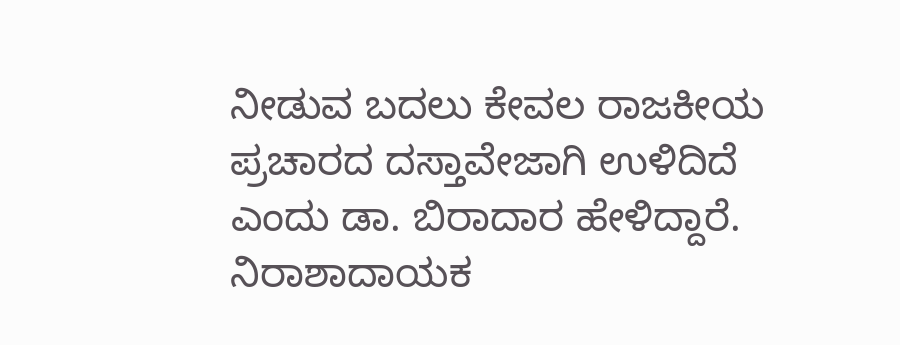ನೀಡುವ ಬದಲು ಕೇವಲ ರಾಜಕೀಯ ಪ್ರಚಾರದ ದಸ್ತಾವೇಜಾಗಿ ಉಳಿದಿದೆ ಎಂದು ಡಾ. ಬಿರಾದಾರ ಹೇಳಿದ್ದಾರೆ.
ನಿರಾಶಾದಾಯಕ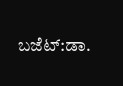ಬಜೆಟ್:ಡಾ.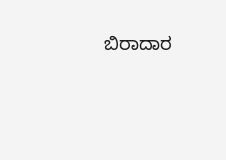ಬಿರಾದಾರ